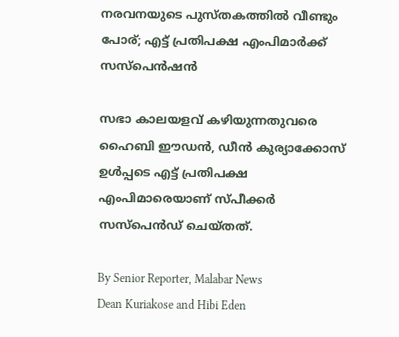നരവനയുടെ പുസ്‌തകത്തിൽ വീണ്ടും പോര്; എട്ട് പ്രതിപക്ഷ എംപിമാർക്ക് സസ്‌പെൻഷൻ

സഭാ കാലയളവ് കഴിയുന്നതുവരെ ഹൈബി ഈഡൻ, ഡീൻ കുര്യാക്കോസ് ഉൾപ്പടെ എട്ട് പ്രതിപക്ഷ എംപിമാരെയാണ് സ്‌പീക്കർ സസ്‌പെൻഡ് ചെയ്‌തത്.

By Senior Reporter, Malabar News
Dean Kuriakose and Hibi Eden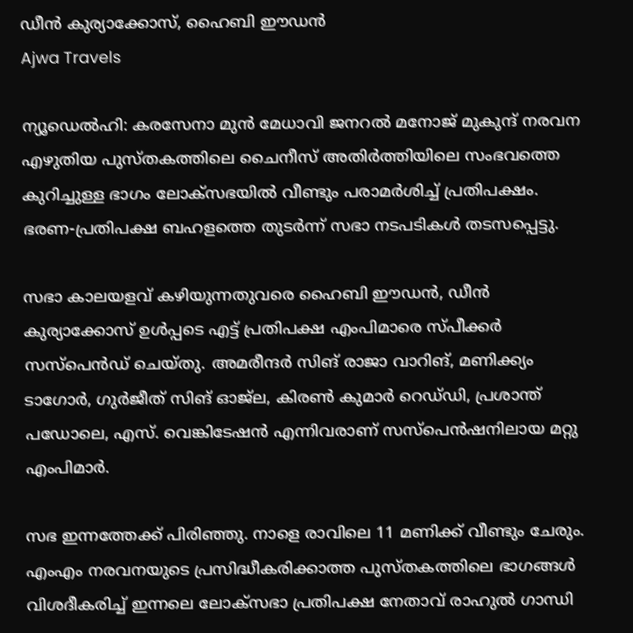ഡീൻ കുര്യാക്കോസ്, ഹൈബി ഈഡൻ
Ajwa Travels

ന്യൂഡെൽഹി: കരസേനാ മുൻ മേധാവി ജനറൽ മനോജ് മുകുന്ദ് നരവന എഴുതിയ പുസ്‌തകത്തിലെ ചൈനീസ് അതിർത്തിയിലെ സംഭവത്തെ കുറിച്ചുള്ള ഭാഗം ലോക്‌സഭയിൽ വീണ്ടും പരാമർശിച്ച് പ്രതിപക്ഷം. ഭരണ-പ്രതിപക്ഷ ബഹളത്തെ തുടർന്ന് സഭാ നടപടികൾ തടസപ്പെട്ടു.

സഭാ കാലയളവ് കഴിയുന്നതുവരെ ഹൈബി ഈഡൻ, ഡീൻ കുര്യാക്കോസ് ഉൾപ്പടെ എട്ട് പ്രതിപക്ഷ എംപിമാരെ സ്‌പീക്കർ സസ്‌പെൻഡ് ചെയ്‌തു. അമരീന്ദർ സിങ് രാജാ വാറിങ്‌, മണിക്ക്യം ടാഗോർ, ഗുർജീത് സിങ് ഓജ്‌ല, കിരൺ കുമാർ റെഡ്‌ഡി, പ്രശാന്ത് പഡോലെ, എസ്. വെങ്കിടേഷൻ എന്നിവരാണ് സസ്‌പെൻഷനിലായ മറ്റു എംപിമാർ.

സഭ ഇന്നത്തേക്ക് പിരിഞ്ഞു. നാളെ രാവിലെ 11 മണിക്ക് വീണ്ടും ചേരും. എംഎം നരവനയുടെ പ്രസിദ്ധീകരിക്കാത്ത പുസ്‌തകത്തിലെ ഭാഗങ്ങൾ വിശദീകരിച്ച് ഇന്നലെ ലോക്‌സഭാ പ്രതിപക്ഷ നേതാവ് രാഹുൽ ഗാന്ധി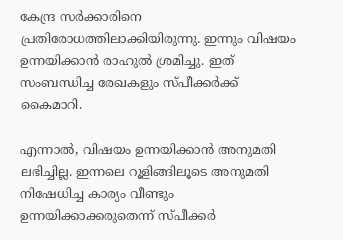കേന്ദ്ര സർക്കാരിനെ പ്രതിരോധത്തിലാക്കിയിരുന്നു. ഇന്നും വിഷയം ഉന്നയിക്കാൻ രാഹുൽ ശ്രമിച്ചു. ഇത് സംബന്ധിച്ച രേഖകളും സ്‌പീക്കർക്ക് കൈമാറി.

എന്നാൽ, വിഷയം ഉന്നയിക്കാൻ അനുമതി ലഭിച്ചില്ല. ഇന്നലെ റൂളിങ്ങിലൂടെ അനുമതി നിഷേധിച്ച കാര്യം വീണ്ടും ഉന്നയിക്കാക്കരുതെന്ന് സ്‌പീക്കർ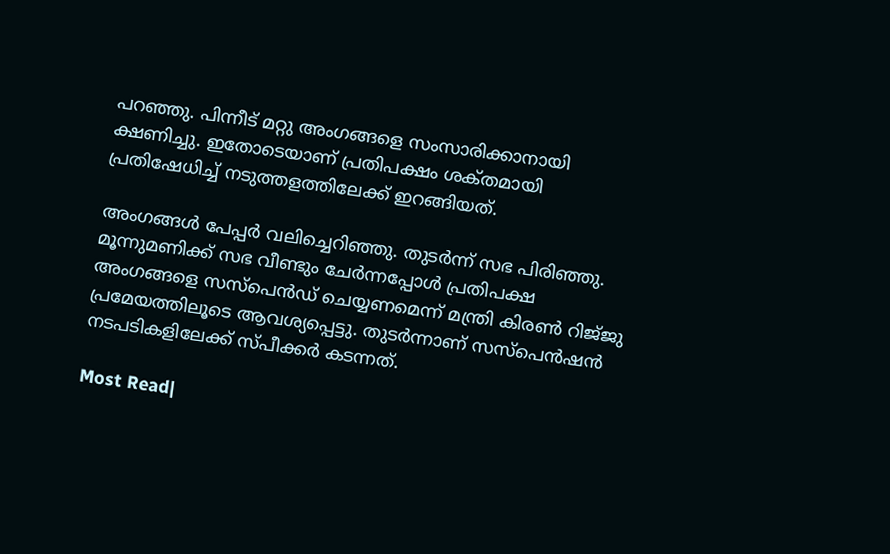പറഞ്ഞു. പിന്നീട് മറ്റു അംഗങ്ങളെ സംസാരിക്കാനായി ക്ഷണിച്ചു. ഇതോടെയാണ് പ്രതിപക്ഷം ശക്‌തമായി പ്രതിഷേധിച്ച് നടുത്തളത്തിലേക്ക് ഇറങ്ങിയത്.

അംഗങ്ങൾ പേപ്പർ വലിച്ചെറിഞ്ഞു. തുടർന്ന് സഭ പിരിഞ്ഞു. മൂന്നുമണിക്ക് സഭ വീണ്ടും ചേർന്നപ്പോൾ പ്രതിപക്ഷ അംഗങ്ങളെ സസ്‌പെൻഡ് ചെയ്യണമെന്ന് മന്ത്രി കിരൺ റിജ്‌ജു പ്രമേയത്തിലൂടെ ആവശ്യപ്പെട്ടു. തുടർന്നാണ് സസ്‌പെൻഷൻ നടപടികളിലേക്ക് സ്‌പീക്കർ കടന്നത്.

Most Read|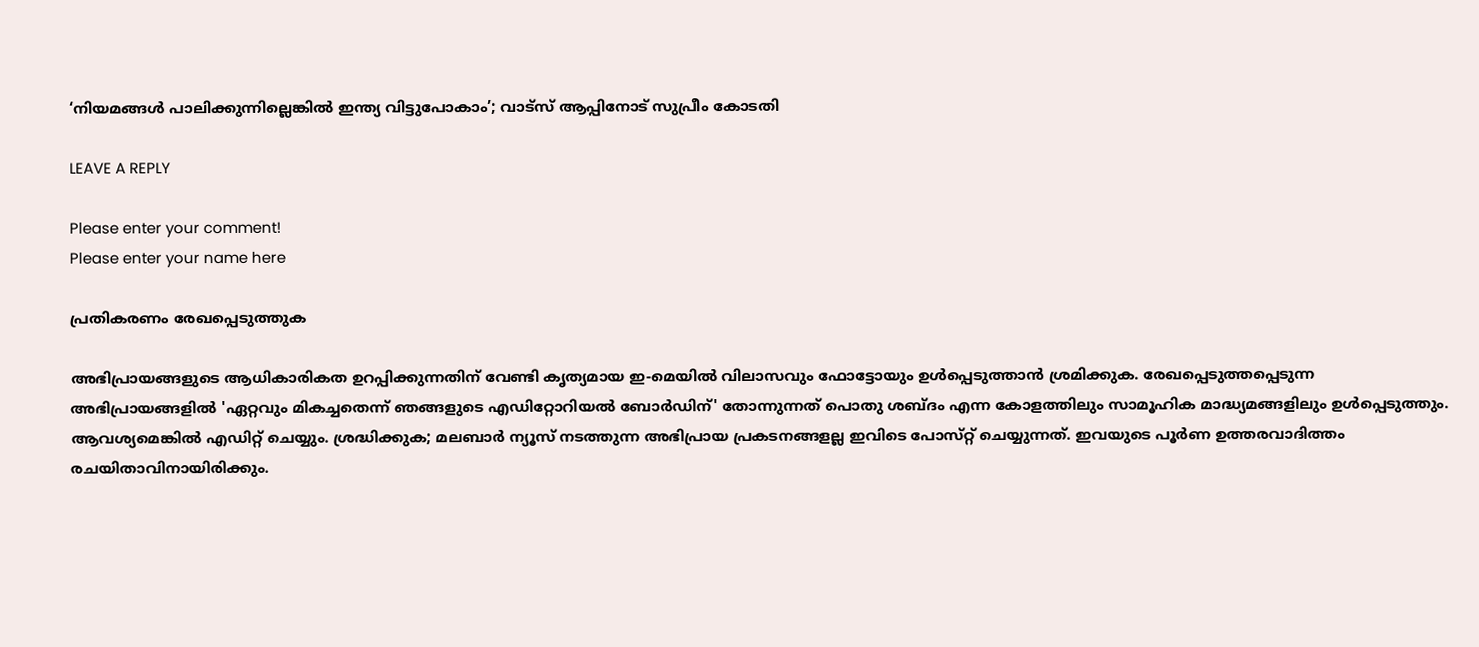‘നിയമങ്ങൾ പാലിക്കുന്നില്ലെങ്കിൽ ഇന്ത്യ വിട്ടുപോകാം’; വാട്‌സ് ആപ്പിനോട് സുപ്രീം കോടതി

LEAVE A REPLY

Please enter your comment!
Please enter your name here

പ്രതികരണം രേഖപ്പെടുത്തുക

അഭിപ്രായങ്ങളുടെ ആധികാരികത ഉറപ്പിക്കുന്നതിന് വേണ്ടി കൃത്യമായ ഇ-മെയിൽ വിലാസവും ഫോട്ടോയും ഉൾപ്പെടുത്താൻ ശ്രമിക്കുക. രേഖപ്പെടുത്തപ്പെടുന്ന അഭിപ്രായങ്ങളിൽ 'ഏറ്റവും മികച്ചതെന്ന് ഞങ്ങളുടെ എഡിറ്റോറിയൽ ബോർഡിന്' തോന്നുന്നത് പൊതു ശബ്‌ദം എന്ന കോളത്തിലും സാമൂഹിക മാദ്ധ്യമങ്ങളിലും ഉൾപ്പെടുത്തും. ആവശ്യമെങ്കിൽ എഡിറ്റ് ചെയ്യും. ശ്രദ്ധിക്കുക; മലബാർ ന്യൂസ് നടത്തുന്ന അഭിപ്രായ പ്രകടനങ്ങളല്ല ഇവിടെ പോസ്‌റ്റ് ചെയ്യുന്നത്. ഇവയുടെ പൂർണ ഉത്തരവാദിത്തം രചയിതാവിനായിരിക്കും.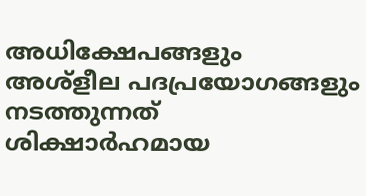അധിക്ഷേപങ്ങളും അശ്‌ളീല പദപ്രയോഗങ്ങളും നടത്തുന്നത് ശിക്ഷാർഹമായ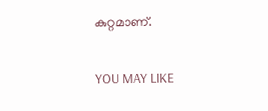കുറ്റമാണ്.

YOU MAY LIKE